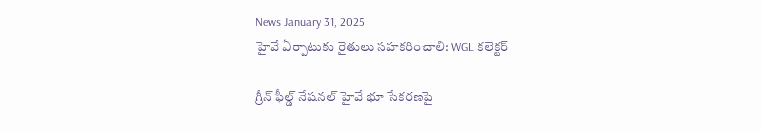News January 31, 2025
హైవే ఏర్పాటుకు రైతులు సహకరించాలి: WGL కలెక్టర్

గ్రీన్ ఫీల్డ్ నేషనల్ హైవే భూ సేకరణపై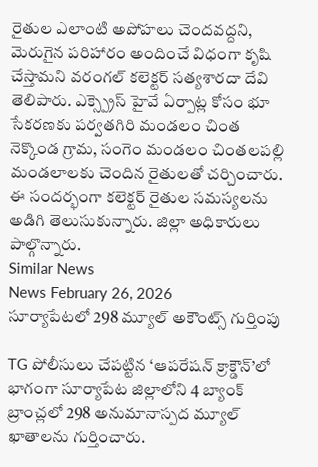రైతుల ఎలాంటి అపోహలు చెందవద్దని, మెరుగైన పరిహారం అందించే విధంగా కృషి చేస్తామని వరంగల్ కలెక్టర్ సత్యశారదా దేవి తెలిపారు. ఎక్స్ప్రెస్ హైవే ఏర్పాట్ల కోసం భూ సేకరణకు పర్వతగిరి మండలం చింత నెక్కొండ గ్రామ, సంగెం మండలం చింతలపల్లి మండలాలకు చెందిన రైతులతో చర్చించారు. ఈ సందర్భంగా కలెక్టర్ రైతుల సమస్యలను అడిగి తెలుసుకున్నారు. జిల్లా అధికారులు పాల్గొన్నారు.
Similar News
News February 26, 2026
సూర్యాపేటలో 298 మ్యూల్ అకౌంట్స్ గుర్తింపు

TG పోలీసులు చేపట్టిన ‘ఆపరేషన్ క్రాక్డౌన్’లో భాగంగా సూర్యాపేట జిల్లాలోని 4 బ్యాంక్ బ్రాంచ్లలో 298 అనుమానాస్పద మ్యూల్ ఖాతాలను గుర్తించారు.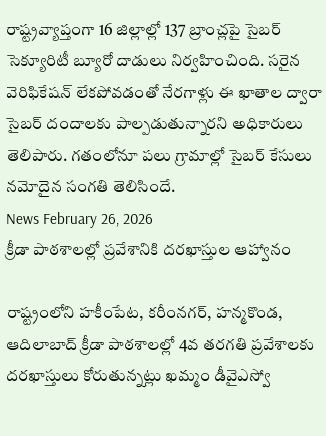రాష్ట్రవ్యాప్తంగా 16 జిల్లాల్లో 137 బ్రాంచ్లపై సైబర్ సెక్యూరిటీ బ్యూరో దాడులు నిర్వహించింది. సరైన వెరిఫికేషన్ లేకపోవడంతో నేరగాళ్లు ఈ ఖాతాల ద్వారా సైబర్ దందాలకు పాల్పడుతున్నారని అధికారులు తెలిపారు. గతంలోనూ పలు గ్రామాల్లో సైబర్ కేసులు నమోదైన సంగతి తెలిసిందే.
News February 26, 2026
క్రీడా పాఠశాలల్లో ప్రవేశానికి దరఖాస్తుల ఆహ్వానం

రాష్ట్రంలోని హకీంపేట, కరీంనగర్, హన్మకొండ, ఆదిలాబాద్ క్రీడా పాఠశాలల్లో 4వ తరగతి ప్రవేశాలకు దరఖాస్తులు కోరుతున్నట్లు ఖమ్మం డీవైఎస్వో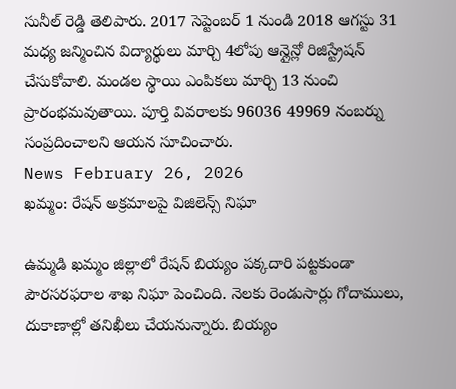సునీల్ రెడ్డి తెలిపారు. 2017 సెప్టెంబర్ 1 నుండి 2018 ఆగస్టు 31 మధ్య జన్మించిన విద్యార్థులు మార్చి 4లోపు ఆన్లైన్లో రిజిస్ట్రేషన్ చేసుకోవాలి. మండల స్థాయి ఎంపికలు మార్చి 13 నుంచి ప్రారంభమవుతాయి. పూర్తి వివరాలకు 96036 49969 నంబర్ను సంప్రదించాలని ఆయన సూచించారు.
News February 26, 2026
ఖమ్మం: రేషన్ అక్రమాలపై విజిలెన్స్ నిఘా

ఉమ్మడి ఖమ్మం జిల్లాలో రేషన్ బియ్యం పక్కదారి పట్టకుండా పౌరసరఫరాల శాఖ నిఘా పెంచింది. నెలకు రెండుసార్లు గోదాములు, దుకాణాల్లో తనిఖీలు చేయనున్నారు. బియ్యం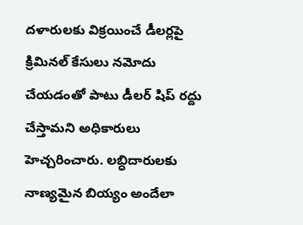దళారులకు విక్రయించే డీలర్లపై క్రిమినల్ కేసులు నమోదు చేయడంతో పాటు డీలర్ షిప్ రద్దు చేస్తామని అధికారులు హెచ్చరించారు. లబ్ధిదారులకు నాణ్యమైన బియ్యం అందేలా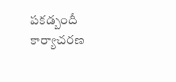పకడ్బందీ కార్యాచరణ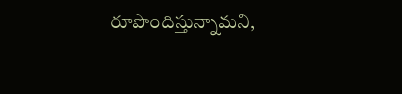రూపొందిస్తున్నామని,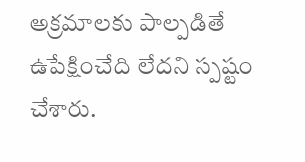అక్రమాలకు పాల్పడితే ఉపేక్షించేది లేదని స్పష్టం చేశారు.